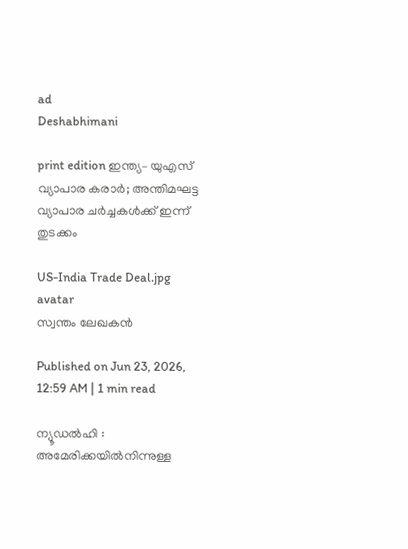ad
Deshabhimani

print edition ഇന്ത്യ– യുഎസ്‌ വ്യാപാര കരാർ; അന്തിമഘട്ട വ്യാപാര ചർച്ചകൾക്ക്‌ ഇന്ന്‌ തുടക്കം

US-India Trade Deal.jpg
avatar
സ്വന്തം ലേഖകൻ

Published on Jun 23, 2026, 12:59 AM | 1 min read

ന്യൂഡൽഹി : അമേരിക്കയിൽനിന്നുള്ള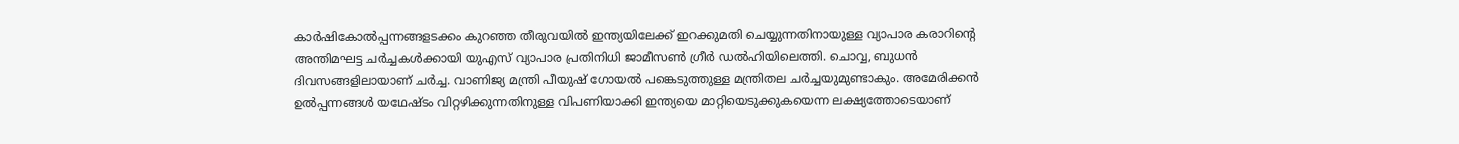കാർഷികോൽപ്പന്നങ്ങളടക്കം കുറഞ്ഞ തീരുവയിൽ ഇന്ത്യയിലേക്ക്‌ ഇറക്കുമതി ചെയ്യുന്നതിനായുള്ള വ്യാപാര കരാറിന്റെ അന്തിമഘട്ട ചർച്ചകൾക്കായി യുഎസ്‌ വ്യാപാര പ്രതിനിധി ജാമീസൺ ഗ്രീർ ഡൽഹിയിലെത്തി. ചൊവ്വ, ബുധൻ ദിവസങ്ങളിലായാണ്‌ ചർച്ച. വാണിജ്യ മന്ത്രി പീയുഷ്‌ ഗോയൽ പങ്കെടുത്തുള്ള മന്ത്രിതല ചർച്ചയുമുണ്ടാകും. അമേരിക്കൻ ഉൽപ്പന്നങ്ങൾ യഥേഷ്ടം വിറ്റഴിക്കുന്നതിനുള്ള വിപണിയാക്കി ഇന്ത്യയെ മാറ്റിയെടുക്കുകയെന്ന ലക്ഷ്യത്തോടെയാണ്‌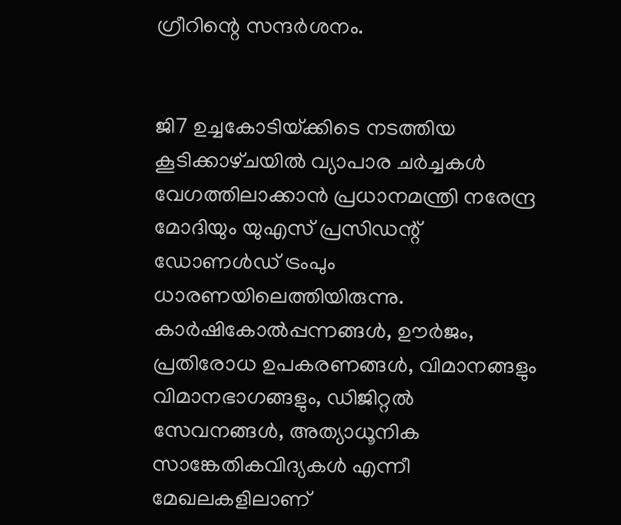ഗ്രീറിന്റെ സന്ദർശനം.


ജി7 ഉച്ചകോടിയ്‌ക്കിടെ നടത്തിയ കൂടിക്കാഴ്‌ചയിൽ വ്യാപാര ചർച്ചകൾ വേഗത്തിലാക്കാൻ പ്രധാനമന്ത്രി നരേന്ദ്ര മോദിയും യുഎസ്‌ പ്രസിഡന്റ്‌ ഡോണൾഡ്‌ ട്രംപും ധാരണയിലെത്തിയിരുന്നു. കാർഷികോൽപ്പന്നങ്ങൾ, ഉ‍ൗർജം, പ്രതിരോധ ഉപകരണങ്ങൾ, വിമാനങ്ങളും വിമാനഭാഗങ്ങളും, ഡിജിറ്റൽ സേവനങ്ങൾ, അത്യാധൂനിക സാങ്കേതികവിദ്യകൾ എന്നീ മേഖലകളിലാണ്‌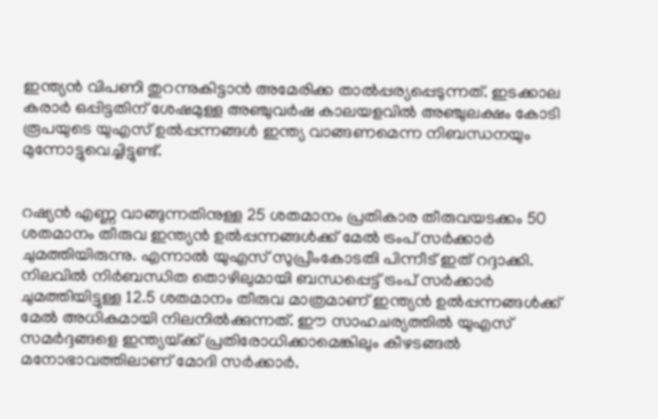ഇന്ത്യൻ വിപണി തുറന്നുകിട്ടാൻ അമേരിക്ക താൽപ്പര്യപ്പെടുന്നത്‌. ഇടക്കാല കരാർ ഒപ്പിട്ടതിന്‌ ശേഷമുള്ള അഞ്ചുവർഷ കാലയളവിൽ അഞ്ചുലക്ഷം കോടി രൂപയുടെ യുഎസ്‌ ഉൽപ്പന്നങ്ങൾ ഇന്ത്യ വാങ്ങണമെന്ന നിബന്ധനയും മുന്നോട്ടുവെച്ചിട്ടുണ്ട്‌.


റഷ്യൻ എണ്ണ വാങ്ങുന്നതിനുള്ള 25 ശതമാനം പ്രതികാര തീരുവയടക്കം 50 ശതമാനം തീരുവ ഇന്ത്യൻ ഉൽപ്പന്നങ്ങൾക്ക്‌ മേൽ ട്രംപ്‌ സർക്കാർ ചുമത്തിയിരുന്നു. എന്നാൽ യുഎസ്‌ സുപ്രീംകോടതി പിന്നീട്‌ ഇത്‌ റദ്ദാക്കി. നിലവിൽ നിർബന്ധിത തൊഴിലുമായി ബന്ധപ്പെട്ട്‌ ട്രംപ്‌ സർക്കാർ ചുമത്തിയിട്ടുള്ള 12.5 ശതമാനം തീരുവ മാത്രമാണ്‌ ഇന്ത്യൻ ഉൽപ്പന്നങ്ങൾക്ക്‌ മേൽ അധികമായി നിലനിൽക്കുന്നത്‌. ഇ‍ൗ സാഹചര്യത്തിൽ യുഎസ്‌ സമർദ്ദങ്ങളെ ഇന്ത്യയ്‌ക്ക്‌ പ്രതിരോധിക്കാമെങ്കിലും കീഴടങ്ങൽ മനോഭാവത്തിലാണ്‌ മോദി സർക്കാർ.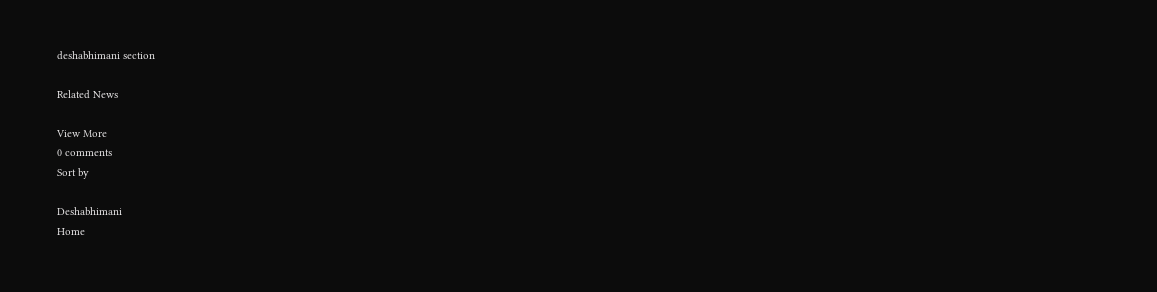deshabhimani section

Related News

View More
0 comments
Sort by

Deshabhimani
Home